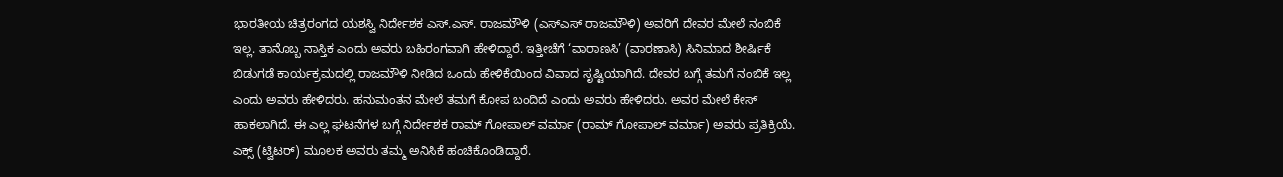ಭಾರತೀಯ ಚಿತ್ರರಂಗದ ಯಶಸ್ವಿ ನಿರ್ದೇಶಕ ಎಸ್.ಎಸ್. ರಾಜಮೌಳಿ (ಎಸ್ಎಸ್ ರಾಜಮೌಳಿ) ಅವರಿಗೆ ದೇವರ ಮೇಲೆ ನಂಬಿಕೆ ಇಲ್ಲ. ತಾನೊಬ್ಬ ನಾಸ್ತಿಕ ಎಂದು ಅವರು ಬಹಿರಂಗವಾಗಿ ಹೇಳಿದ್ದಾರೆ. ಇತ್ತೀಚೆಗೆ ‘ವಾರಾಣಸಿ’ (ವಾರಣಾಸಿ) ಸಿನಿಮಾದ ಶೀರ್ಷಿಕೆ ಬಿಡುಗಡೆ ಕಾರ್ಯಕ್ರಮದಲ್ಲಿ ರಾಜಮೌಳಿ ನೀಡಿದ ಒಂದು ಹೇಳಿಕೆಯಿಂದ ವಿವಾದ ಸೃಷ್ಟಿಯಾಗಿದೆ. ದೇವರ ಬಗ್ಗೆ ತಮಗೆ ನಂಬಿಕೆ ಇಲ್ಲ ಎಂದು ಅವರು ಹೇಳಿದರು. ಹನುಮಂತನ ಮೇಲೆ ತಮಗೆ ಕೋಪ ಬಂದಿದೆ ಎಂದು ಅವರು ಹೇಳಿದರು. ಅವರ ಮೇಲೆ ಕೇಸ್ ಹಾಕಲಾಗಿದೆ. ಈ ಎಲ್ಲ ಘಟನೆಗಳ ಬಗ್ಗೆ ನಿರ್ದೇಶಕ ರಾಮ್ ಗೋಪಾಲ್ ವರ್ಮಾ (ರಾಮ್ ಗೋಪಾಲ್ ವರ್ಮಾ) ಅವರು ಪ್ರತಿಕ್ರಿಯೆ. ಎಕ್ಸ್ (ಟ್ವಿಟರ್) ಮೂಲಕ ಅವರು ತಮ್ಮ ಅನಿಸಿಕೆ ಹಂಚಿಕೊಂಡಿದ್ದಾರೆ.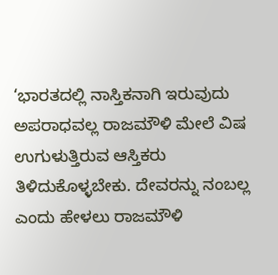‘ಭಾರತದಲ್ಲಿ ನಾಸ್ತಿಕನಾಗಿ ಇರುವುದು ಅಪರಾಧವಲ್ಲ ರಾಜಮೌಳಿ ಮೇಲೆ ವಿಷ ಉಗುಳುತ್ತಿರುವ ಆಸ್ತಿಕರು ತಿಳಿದುಕೊಳ್ಳಬೇಕು. ದೇವರನ್ನು ನಂಬಲ್ಲ ಎಂದು ಹೇಳಲು ರಾಜಮೌಳಿ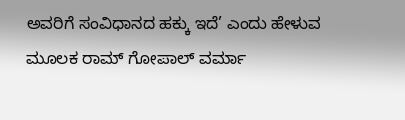ಅವರಿಗೆ ಸಂವಿಧಾನದ ಹಕ್ಕು ಇದೆ’ ಎಂದು ಹೇಳುವ ಮೂಲಕ ರಾಮ್ ಗೋಪಾಲ್ ವರ್ಮಾ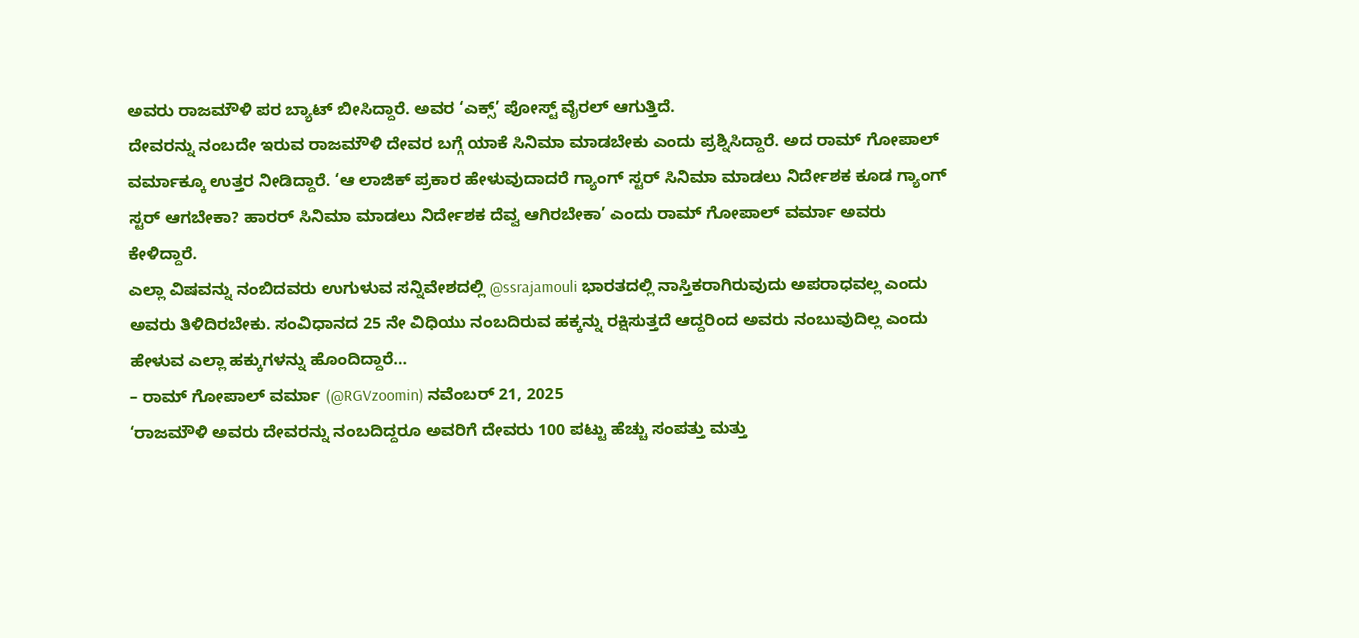ಅವರು ರಾಜಮೌಳಿ ಪರ ಬ್ಯಾಟ್ ಬೀಸಿದ್ದಾರೆ. ಅವರ ‘ಎಕ್ಸ್’ ಪೋಸ್ಟ್ ವೈರಲ್ ಆಗುತ್ತಿದೆ.
ದೇವರನ್ನು ನಂಬದೇ ಇರುವ ರಾಜಮೌಳಿ ದೇವರ ಬಗ್ಗೆ ಯಾಕೆ ಸಿನಿಮಾ ಮಾಡಬೇಕು ಎಂದು ಪ್ರಶ್ನಿಸಿದ್ದಾರೆ. ಅದ ರಾಮ್ ಗೋಪಾಲ್ ವರ್ಮಾಕ್ಕೂ ಉತ್ತರ ನೀಡಿದ್ದಾರೆ. ‘ಆ ಲಾಜಿಕ್ ಪ್ರಕಾರ ಹೇಳುವುದಾದರೆ ಗ್ಯಾಂಗ್ ಸ್ಟರ್ ಸಿನಿಮಾ ಮಾಡಲು ನಿರ್ದೇಶಕ ಕೂಡ ಗ್ಯಾಂಗ್ ಸ್ಟರ್ ಆಗಬೇಕಾ? ಹಾರರ್ ಸಿನಿಮಾ ಮಾಡಲು ನಿರ್ದೇಶಕ ದೆವ್ವ ಆಗಿರಬೇಕಾ’ ಎಂದು ರಾಮ್ ಗೋಪಾಲ್ ವರ್ಮಾ ಅವರು ಕೇಳಿದ್ದಾರೆ.
ಎಲ್ಲಾ ವಿಷವನ್ನು ನಂಬಿದವರು ಉಗುಳುವ ಸನ್ನಿವೇಶದಲ್ಲಿ @ssrajamouli ಭಾರತದಲ್ಲಿ ನಾಸ್ತಿಕರಾಗಿರುವುದು ಅಪರಾಧವಲ್ಲ ಎಂದು ಅವರು ತಿಳಿದಿರಬೇಕು. ಸಂವಿಧಾನದ 25 ನೇ ವಿಧಿಯು ನಂಬದಿರುವ ಹಕ್ಕನ್ನು ರಕ್ಷಿಸುತ್ತದೆ ಆದ್ದರಿಂದ ಅವರು ನಂಬುವುದಿಲ್ಲ ಎಂದು ಹೇಳುವ ಎಲ್ಲಾ ಹಕ್ಕುಗಳನ್ನು ಹೊಂದಿದ್ದಾರೆ…
– ರಾಮ್ ಗೋಪಾಲ್ ವರ್ಮಾ (@RGVzoomin) ನವೆಂಬರ್ 21, 2025
‘ರಾಜಮೌಳಿ ಅವರು ದೇವರನ್ನು ನಂಬದಿದ್ದರೂ ಅವರಿಗೆ ದೇವರು 100 ಪಟ್ಟು ಹೆಚ್ಚು ಸಂಪತ್ತು ಮತ್ತು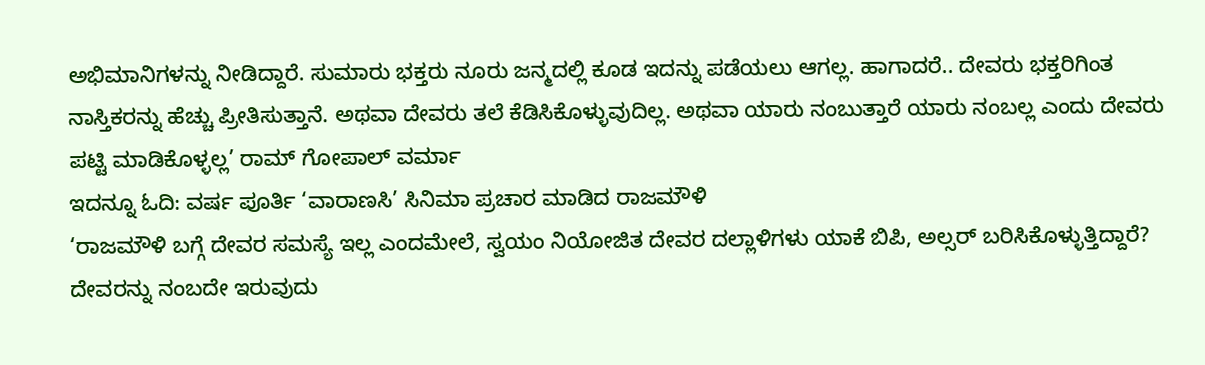ಅಭಿಮಾನಿಗಳನ್ನು ನೀಡಿದ್ದಾರೆ. ಸುಮಾರು ಭಕ್ತರು ನೂರು ಜನ್ಮದಲ್ಲಿ ಕೂಡ ಇದನ್ನು ಪಡೆಯಲು ಆಗಲ್ಲ. ಹಾಗಾದರೆ.. ದೇವರು ಭಕ್ತರಿಗಿಂತ ನಾಸ್ತಿಕರನ್ನು ಹೆಚ್ಚು ಪ್ರೀತಿಸುತ್ತಾನೆ. ಅಥವಾ ದೇವರು ತಲೆ ಕೆಡಿಸಿಕೊಳ್ಳುವುದಿಲ್ಲ. ಅಥವಾ ಯಾರು ನಂಬುತ್ತಾರೆ ಯಾರು ನಂಬಲ್ಲ ಎಂದು ದೇವರು ಪಟ್ಟಿ ಮಾಡಿಕೊಳ್ಳಲ್ಲ’ ರಾಮ್ ಗೋಪಾಲ್ ವರ್ಮಾ
ಇದನ್ನೂ ಓದಿ: ವರ್ಷ ಪೂರ್ತಿ ‘ವಾರಾಣಸಿ’ ಸಿನಿಮಾ ಪ್ರಚಾರ ಮಾಡಿದ ರಾಜಮೌಳಿ
‘ರಾಜಮೌಳಿ ಬಗ್ಗೆ ದೇವರ ಸಮಸ್ಯೆ ಇಲ್ಲ ಎಂದಮೇಲೆ, ಸ್ವಯಂ ನಿಯೋಜಿತ ದೇವರ ದಲ್ಲಾಳಿಗಳು ಯಾಕೆ ಬಿಪಿ, ಅಲ್ಸರ್ ಬರಿಸಿಕೊಳ್ಳುತ್ತಿದ್ದಾರೆ? ದೇವರನ್ನು ನಂಬದೇ ಇರುವುದು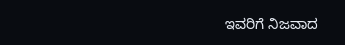ಇವರಿಗೆ ನಿಜವಾದ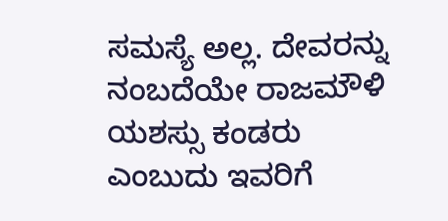ಸಮಸ್ಯೆ ಅಲ್ಲ. ದೇವರನ್ನು ನಂಬದೆಯೇ ರಾಜಮೌಳಿ ಯಶಸ್ಸು ಕಂಡರು ಎಂಬುದು ಇವರಿಗೆ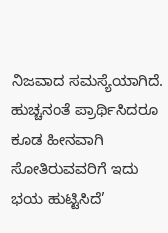ನಿಜವಾದ ಸಮಸ್ಯೆಯಾಗಿದೆ. ಹುಚ್ಚನಂತೆ ಪ್ರಾರ್ಥಿಸಿದರೂ ಕೂಡ ಹೀನವಾಗಿ ಸೋತಿರುವವರಿಗೆ ಇದು ಭಯ ಹುಟ್ಟಿಸಿದೆ’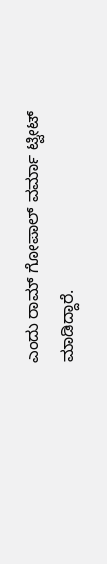ಎಂದು ರಾಮ್ ಗೋಪಾಲ್ ವರ್ಮಾ ಟ್ವೀಟ್ ಮಾಡಿದ್ದಾರೆ.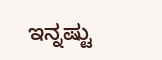ಇನ್ನಷ್ಟು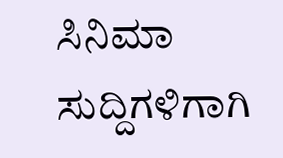ಸಿನಿಮಾ ಸುದ್ದಿಗಳಿಗಾಗಿ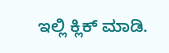ಇಲ್ಲಿ ಕ್ಲಿಕ್ ಮಾಡಿ.